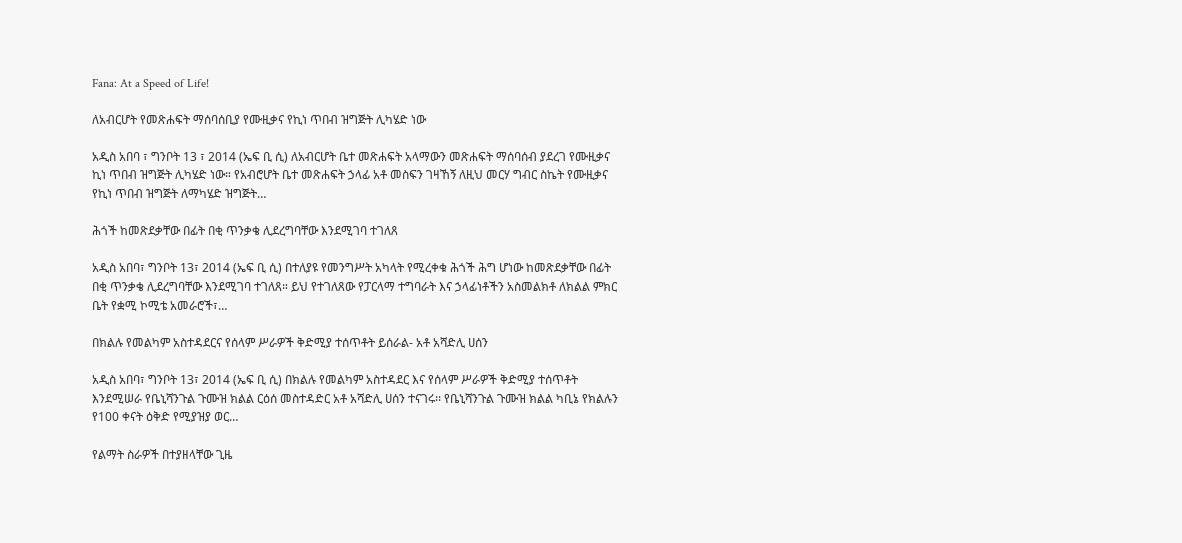Fana: At a Speed of Life!

ለአብርሆት የመጽሐፍት ማሰባሰቢያ የሙዚቃና የኪነ ጥበብ ዝግጅት ሊካሄድ ነው

አዲስ አበባ ፣ ግንቦት 13 ፣ 2014 (ኤፍ ቢ ሲ) ለአብርሆት ቤተ መጽሐፍት አላማውን መጽሐፍት ማሰባሰብ ያደረገ የሙዚቃና ኪነ ጥበብ ዝግጅት ሊካሄድ ነው። የአብሮሆት ቤተ መጽሐፍት ኃላፊ አቶ መስፍን ገዛኸኝ ለዚህ መርሃ ግብር ስኬት የሙዚቃና የኪነ ጥበብ ዝግጅት ለማካሄድ ዝግጅት…

ሕጎች ከመጽደቃቸው በፊት በቂ ጥንቃቄ ሊደረግባቸው እንደሚገባ ተገለጸ

አዲስ አበባ፣ ግንቦት 13፣ 2014 (ኤፍ ቢ ሲ) በተለያዩ የመንግሥት አካላት የሚረቀቁ ሕጎች ሕግ ሆነው ከመጽደቃቸው በፊት በቂ ጥንቃቄ ሊደረግባቸው እንደሚገባ ተገለጸ። ይህ የተገለጸው የፓርላማ ተግባራት እና ኃላፊነቶችን አስመልክቶ ለክልል ምክር ቤት የቋሚ ኮሚቴ አመራሮች፣…

በክልሉ የመልካም አስተዳደርና የሰላም ሥራዎች ቅድሚያ ተሰጥቶት ይሰራል- አቶ አሻድሊ ሀሰን

አዲስ አበባ፣ ግንቦት 13፣ 2014 (ኤፍ ቢ ሲ) በክልሉ የመልካም አስተዳደር እና የሰላም ሥራዎች ቅድሚያ ተሰጥቶት እንደሚሠራ የቤኒሻንጉል ጉሙዝ ክልል ርዕሰ መስተዳድር አቶ አሻድሊ ሀሰን ተናገሩ፡፡ የቤኒሻንጉል ጉሙዝ ክልል ካቢኔ የክልሉን የ100 ቀናት ዕቅድ የሚያዝያ ወር…

የልማት ስራዎች በተያዘላቸው ጊዜ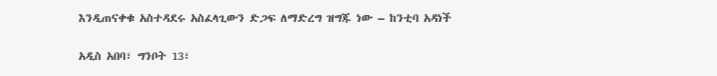እንዲጠናቀቁ አስተዳደሩ አስፈላጊውን ድጋፍ ለማድረግ ዝግጁ ነው – ከንቲባ አዳነች

አዲስ አበባ፣ ግንቦት 13፣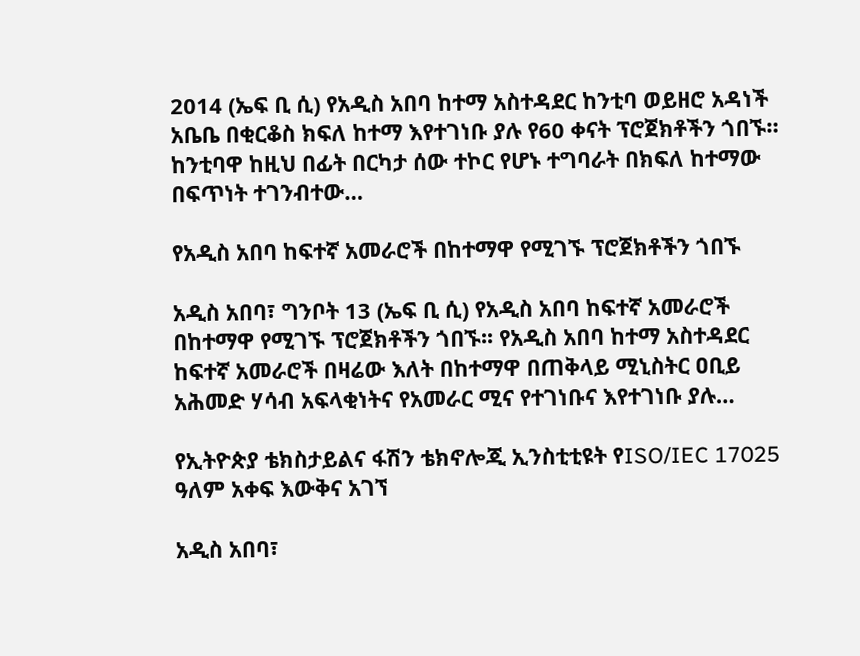2014 (ኤፍ ቢ ሲ) የአዲስ አበባ ከተማ አስተዳደር ከንቲባ ወይዘሮ አዳነች አቤቤ በቂርቆስ ክፍለ ከተማ እየተገነቡ ያሉ የ60 ቀናት ፕሮጀክቶችን ጎበኙ። ከንቲባዋ ከዚህ በፊት በርካታ ሰው ተኮር የሆኑ ተግባራት በክፍለ ከተማው በፍጥነት ተገንብተው…

የአዲስ አበባ ከፍተኛ አመራሮች በከተማዋ የሚገኙ ፕሮጀክቶችን ጎበኙ

አዲስ አበባ፣ ግንቦት 13 (ኤፍ ቢ ሲ) የአዲስ አበባ ከፍተኛ አመራሮች በከተማዋ የሚገኙ ፕሮጀክቶችን ጎበኙ፡፡ የአዲስ አበባ ከተማ አስተዳደር ከፍተኛ አመራሮች በዛሬው እለት በከተማዋ በጠቅላይ ሚኒስትር ዐቢይ አሕመድ ሃሳብ አፍላቂነትና የአመራር ሚና የተገነቡና እየተገነቡ ያሉ…

የኢትዮጵያ ቴክስታይልና ፋሽን ቴክኖሎጂ ኢንስቲቲዩት የISO/IEC 17025 ዓለም አቀፍ እውቅና አገኘ

አዲስ አበባ፣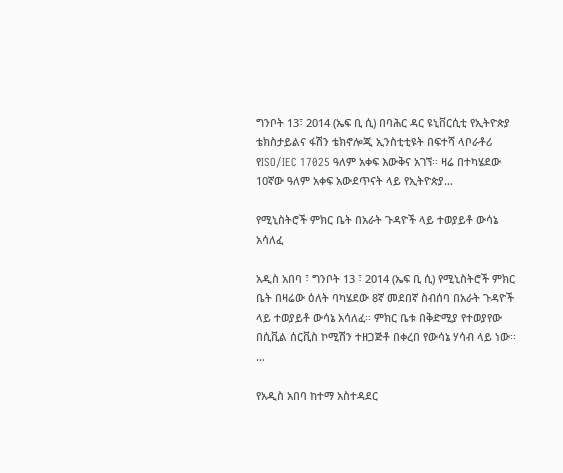ግንቦት 13፣ 2014 (ኤፍ ቢ ሲ) በባሕር ዳር ዩኒቨርሲቲ የኢትዮጵያ ቴክስታይልና ፋሽን ቴክኖሎጂ ኢንስቲቲዩት በፍተሻ ላቦራቶሪ የISO/IEC 17025 ዓለም አቀፍ እውቅና አገኘ፡፡ ዛሬ በተካሄደው 10ኛው ዓለም አቀፍ አውደጥናት ላይ የኢትዮጵያ…

የሚኒስትሮች ምክር ቤት በአራት ጉዳዮች ላይ ተወያይቶ ውሳኔ አሳለፈ

አዲስ አበባ ፣ ግንቦት 13 ፣ 2014 (ኤፍ ቢ ሲ) የሚኒስትሮች ምክር ቤት በዛሬው ዕለት ባካሄደው 8ኛ መደበኛ ስብሰባ በአራት ጉዳዮች ላይ ተወያይቶ ውሳኔ አሳለፈ፡፡ ምክር ቤቱ በቅድሚያ የተወያየው በሲቪል ሰርቪስ ኮሚሽን ተዘጋጅቶ በቀረበ የውሳኔ ሃሳብ ላይ ነው፡፡…

የአዲስ አበባ ከተማ አስተዳደር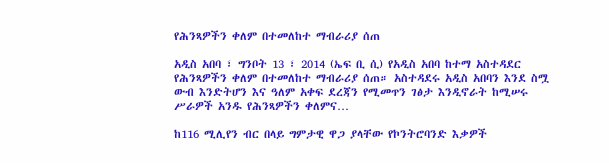የሕንጻዎችን ቀለም በተመለከተ ማብራሪያ ሰጠ

አዲስ አበባ ፣ ግንቦት 13 ፣ 2014 (ኤፍ ቢ ሲ) የአዲስ አበባ ከተማ አስተዳደር የሕንጻዎችን ቀለም በተመለከተ ማብራሪያ ሰጠ። አስተዳደሩ አዲስ አበባን እንደ ስሟ ውብ እንድትሆን እና ዓለም አቀፍ ደረጃን የሚመጥን ገፅታ እንዲኖራት ከሚሠሩ ሥራዎች አንዱ የሕንጻዎችን ቀለምና…

ከ116 ሚሊየን ብር በላይ ግምታዊ ዋጋ ያላቸው የኮንትሮባንድ እቃዎች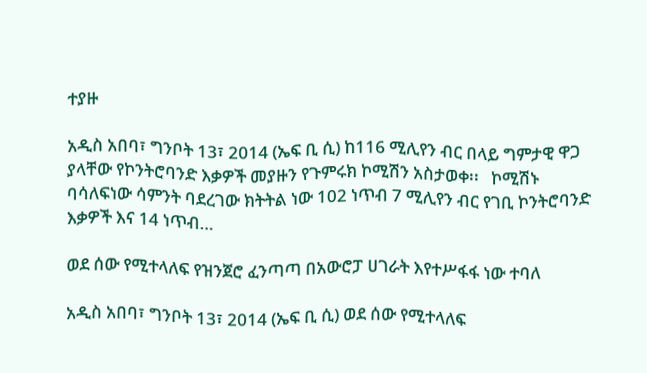ተያዙ

አዲስ አበባ፣ ግንቦት 13፣ 2014 (ኤፍ ቢ ሲ) ከ116 ሚሊየን ብር በላይ ግምታዊ ዋጋ ያላቸው የኮንትሮባንድ እቃዎች መያዙን የጉምሩክ ኮሚሽን አስታወቀ፡፡   ኮሚሽኑ ባሳለፍነው ሳምንት ባደረገው ክትትል ነው 102 ነጥብ 7 ሚሊየን ብር የገቢ ኮንትሮባንድ እቃዎች እና 14 ነጥብ…

ወደ ሰው የሚተላለፍ የዝንጀሮ ፈንጣጣ በአውሮፓ ሀገራት እየተሥፋፋ ነው ተባለ

አዲስ አበባ፣ ግንቦት 13፣ 2014 (ኤፍ ቢ ሲ) ወደ ሰው የሚተላለፍ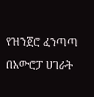የዝንጀሮ ፈንጣጣ በአውሮፓ ሀገራት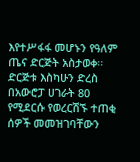እየተሥፋፋ መሆኑን የዓለም ጤና ድርጅት አስታወቀ፡፡   ድርጅቱ እስካሁን ድረስ በአውሮፓ ሀገራት 80 የሚደርሱ የወረርሽኙ ተጠቂ ሰዎች መመዝገባቸውን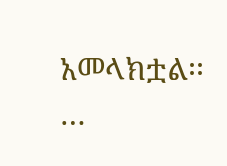አመላክቷል፡፡…